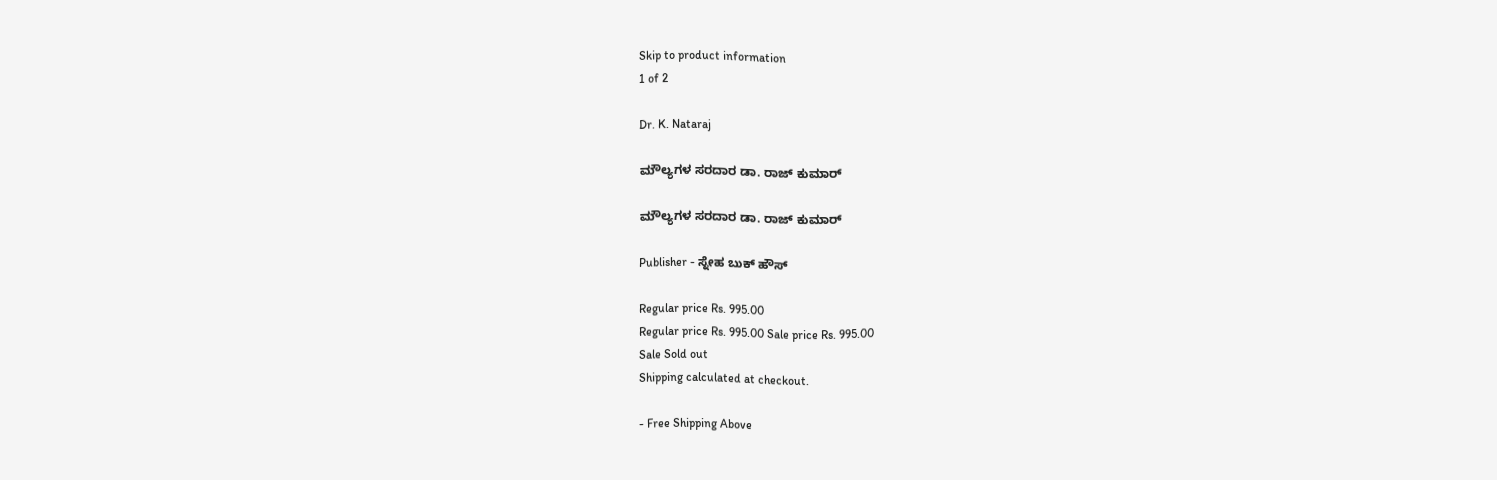Skip to product information
1 of 2

Dr. K. Nataraj

ಮೌಲ್ಯಗಳ ಸರದಾರ ಡಾ. ರಾಜ್ ಕುಮಾರ್

ಮೌಲ್ಯಗಳ ಸರದಾರ ಡಾ. ರಾಜ್ ಕುಮಾರ್

Publisher - ಸ್ನೇಹ ಬುಕ್ ಹೌಸ್

Regular price Rs. 995.00
Regular price Rs. 995.00 Sale price Rs. 995.00
Sale Sold out
Shipping calculated at checkout.

- Free Shipping Above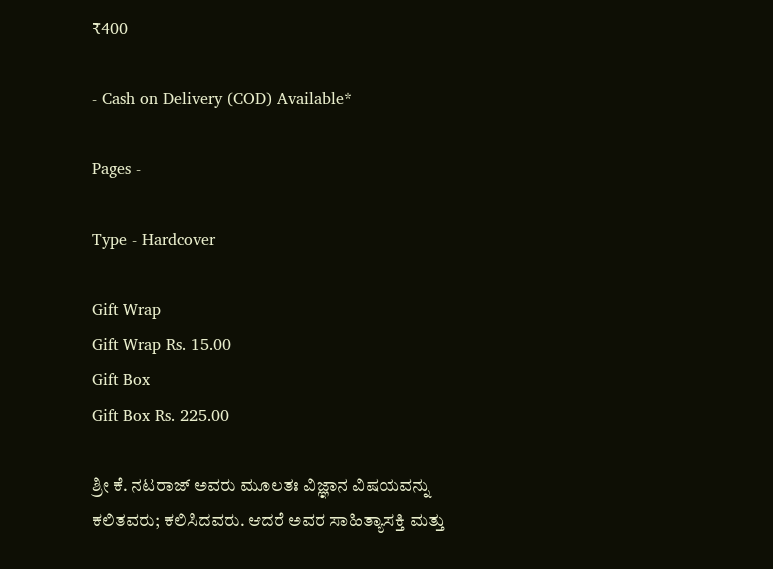₹400

- Cash on Delivery (COD) Available*

Pages -

Type - Hardcover

Gift Wrap
Gift Wrap Rs. 15.00
Gift Box
Gift Box Rs. 225.00

ಶ್ರೀ ಕೆ. ನಟರಾಜ್ ಅವರು ಮೂಲತಃ ವಿಜ್ಞಾನ ವಿಷಯವನ್ನು ಕಲಿತವರು; ಕಲಿಸಿದವರು. ಆದರೆ ಅವರ ಸಾಹಿತ್ಯಾಸಕ್ತಿ ಮತ್ತು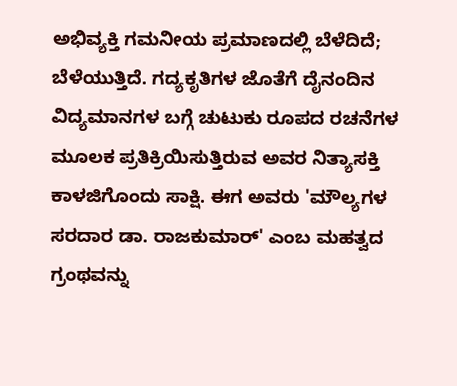ಅಭಿವ್ಯಕ್ತಿ ಗಮನೀಯ ಪ್ರಮಾಣದಲ್ಲಿ ಬೆಳೆದಿದೆ; ಬೆಳೆಯುತ್ತಿದೆ. ಗದ್ಯಕೃತಿಗಳ ಜೊತೆಗೆ ದೈನಂದಿನ ವಿದ್ಯಮಾನಗಳ ಬಗ್ಗೆ ಚುಟುಕು ರೂಪದ ರಚನೆಗಳ ಮೂಲಕ ಪ್ರತಿಕ್ರಿಯಿಸುತ್ತಿರುವ ಅವರ ನಿತ್ಯಾಸಕ್ತಿ ಕಾಳಜಿಗೊಂದು ಸಾಕ್ಷಿ. ಈಗ ಅವರು 'ಮೌಲ್ಯಗಳ ಸರದಾರ ಡಾ. ರಾಜಕುಮಾರ್' ಎಂಬ ಮಹತ್ವದ ಗ್ರಂಥವನ್ನು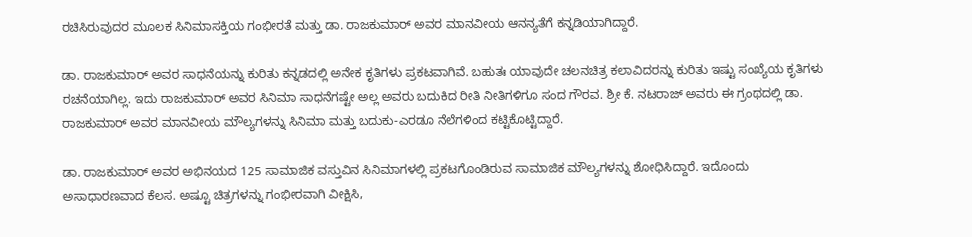ರಚಿಸಿರುವುದರ ಮೂಲಕ ಸಿನಿಮಾಸಕ್ತಿಯ ಗಂಭೀರತೆ ಮತ್ತು ಡಾ. ರಾಜಕುಮಾರ್ ಅವರ ಮಾನವೀಯ ಆನನ್ಯತೆಗೆ ಕನ್ನಡಿಯಾಗಿದ್ದಾರೆ.

ಡಾ. ರಾಜಕುಮಾರ್ ಅವರ ಸಾಧನೆಯನ್ನು ಕುರಿತು ಕನ್ನಡದಲ್ಲಿ ಅನೇಕ ಕೃತಿಗಳು ಪ್ರಕಟವಾಗಿವೆ. ಬಹುತಃ ಯಾವುದೇ ಚಲನಚಿತ್ರ ಕಲಾವಿದರನ್ನು ಕುರಿತು ಇಷ್ಟು ಸಂಖ್ಯೆಯ ಕೃತಿಗಳು ರಚನೆಯಾಗಿಲ್ಲ. ಇದು ರಾಜಕುಮಾರ್ ಅವರ ಸಿನಿಮಾ ಸಾಧನೆಗಷ್ಟೇ ಅಲ್ಲ ಅವರು ಬದುಕಿದ ರೀತಿ ನೀತಿಗಳಿಗೂ ಸಂದ ಗೌರವ. ಶ್ರೀ ಕೆ. ನಟರಾಜ್ ಅವರು ಈ ಗ್ರಂಥದಲ್ಲಿ ಡಾ. ರಾಜಕುಮಾರ್ ಅವರ ಮಾನವೀಯ ಮೌಲ್ಯಗಳನ್ನು ಸಿನಿಮಾ ಮತ್ತು ಬದುಕು-ಎರಡೂ ನೆಲೆಗಳಿಂದ ಕಟ್ಟಿಕೊಟ್ಟಿದ್ದಾರೆ.

ಡಾ. ರಾಜಕುಮಾರ್ ಅವರ ಅಭಿನಯದ 125 ಸಾಮಾಜಿಕ ವಸ್ತುವಿನ ಸಿನಿಮಾಗಳಲ್ಲಿ ಪ್ರಕಟಗೊಂಡಿರುವ ಸಾಮಾಜಿಕ ಮೌಲ್ಯಗಳನ್ನು ಶೋಧಿಸಿದ್ದಾರೆ. ಇದೊಂದು ಅಸಾಧಾರಣವಾದ ಕೆಲಸ. ಅಷ್ಟೂ ಚಿತ್ರಗಳನ್ನು ಗಂಭೀರವಾಗಿ ವೀಕ್ಷಿಸಿ,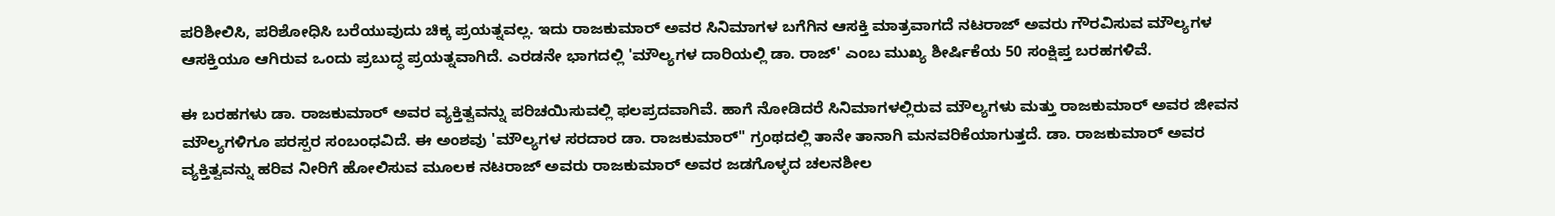ಪರಿಶೀಲಿಸಿ, ಪರಿಶೋಧಿಸಿ ಬರೆಯುವುದು ಚಿಕ್ಕ ಪ್ರಯತ್ನವಲ್ಲ. ಇದು ರಾಜಕುಮಾರ್ ಅವರ ಸಿನಿಮಾಗಳ ಬಗೆಗಿನ ಆಸಕ್ತಿ ಮಾತ್ರವಾಗದೆ ನಟರಾಜ್ ಅವರು ಗೌರವಿಸುವ ಮೌಲ್ಯಗಳ ಆಸಕ್ತಿಯೂ ಆಗಿರುವ ಒಂದು ಪ್ರಬುದ್ಧ ಪ್ರಯತ್ನವಾಗಿದೆ. ಎರಡನೇ ಭಾಗದಲ್ಲಿ 'ಮೌಲ್ಯಗಳ ದಾರಿಯಲ್ಲಿ ಡಾ. ರಾಜ್' ಎಂಬ ಮುಖ್ಯ ಶೀರ್ಷಿಕೆಯ 50 ಸಂಕ್ಷಿಪ್ತ ಬರಹಗಳಿವೆ.

ಈ ಬರಹಗಳು ಡಾ. ರಾಜಕುಮಾರ್ ಅವರ ವ್ಯಕ್ತಿತ್ವವನ್ನು ಪರಿಚಯಿಸುವಲ್ಲಿ ಫಲಪ್ರದವಾಗಿವೆ. ಹಾಗೆ ನೋಡಿದರೆ ಸಿನಿಮಾಗಳಲ್ಲಿರುವ ಮೌಲ್ಯಗಳು ಮತ್ತು ರಾಜಕುಮಾರ್ ಅವರ ಜೀವನ ಮೌಲ್ಯಗಳಿಗೂ ಪರಸ್ಪರ ಸಂಬಂಧವಿದೆ. ಈ ಅಂಶವು 'ಮೌಲ್ಯಗಳ ಸರದಾರ ಡಾ. ರಾಜಕುಮಾರ್" ಗ್ರಂಥದಲ್ಲಿ ತಾನೇ ತಾನಾಗಿ ಮನವರಿಕೆಯಾಗುತ್ತದೆ. ಡಾ. ರಾಜಕುಮಾರ್ ಅವರ ವ್ಯಕ್ತಿತ್ವವನ್ನು ಹರಿವ ನೀರಿಗೆ ಹೋಲಿಸುವ ಮೂಲಕ ನಟರಾಜ್ ಅವರು ರಾಜಕುಮಾರ್ ಅವರ ಜಡಗೊಳ್ಳದ ಚಲನಶೀಲ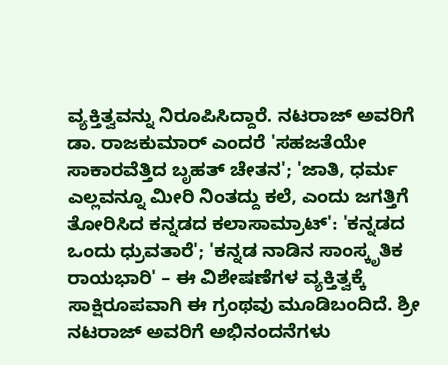ವ್ಯಕ್ತಿತ್ವವನ್ನು ನಿರೂಪಿಸಿದ್ದಾರೆ. ನಟರಾಜ್ ಅವರಿಗೆ ಡಾ. ರಾಜಕುಮಾರ್ ಎಂದರೆ 'ಸಹಜತೆಯೇ ಸಾಕಾರವೆತ್ತಿದ ಬೃಹತ್ ಚೇತನ'; 'ಜಾತಿ, ಧರ್ಮ ಎಲ್ಲವನ್ನೂ ಮೀರಿ ನಿಂತದ್ದು ಕಲೆ, ಎಂದು ಜಗತ್ತಿಗೆ ತೋರಿಸಿದ ಕನ್ನಡದ ಕಲಾಸಾಮ್ರಾಟ್': 'ಕನ್ನಡದ ಒಂದು ಧ್ರುವತಾರೆ'; 'ಕನ್ನಡ ನಾಡಿನ ಸಾಂಸ್ಕೃತಿಕ ರಾಯಭಾರಿ' – ಈ ವಿಶೇಷಣೆಗಳ ವ್ಯಕ್ತಿತ್ವಕ್ಕೆ ಸಾಕ್ಷಿರೂಪವಾಗಿ ಈ ಗ್ರಂಥವು ಮೂಡಿಬಂದಿದೆ. ಶ್ರೀ ನಟರಾಜ್ ಅವರಿಗೆ ಅಭಿನಂದನೆಗಳು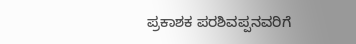ಪ್ರಕಾಶಕ ಪರಶಿವಪ್ಪನವರಿಗೆ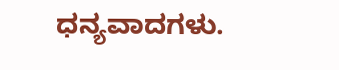ಧನ್ಯವಾದಗಳು.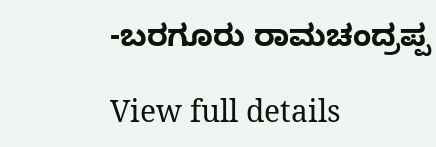-ಬರಗೂರು ರಾಮಚಂದ್ರಪ್ಪ

View full details